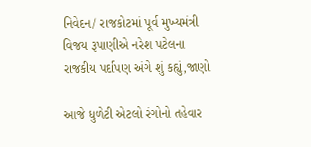નિવેદન/ રાજકોટમાં પૂર્વ મુખ્યમંત્રી વિજય રૂપાણીએ નરેશ પટેલના રાજકીય પર્દાપણ અંગે શું કહ્યું,જાણો

આજે ધુળેટી એટલો રંગોનો તહેવાર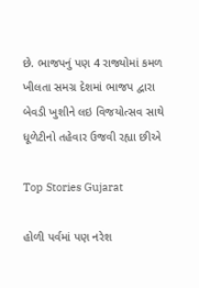છે. ભાજપનું પણ 4 રાજ્યોમાં કમળ ખીલતા સમગ્ર દેશમાં ભાજપ દ્વારા બેવડી ખુશીને લઇ વિજયોત્સવ સાથે ધૂળેટીનો તહેવાર ઉજવી રહ્યા છીએ

Top Stories Gujarat

હોળી પર્વમાં પણ નરેશ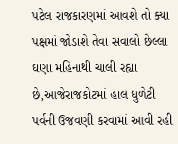પટેલ રાજકારણમાં આવશે તો ક્યા પક્ષમાં જોડાશે તેવા સવાલો છેલ્લા ઘણા મહિનાથી ચાલી રહ્યા છે,આજેરાજકોટમાં હાલ ધુળેટી પર્વની ઉજવણી કરવામાં આવી રહી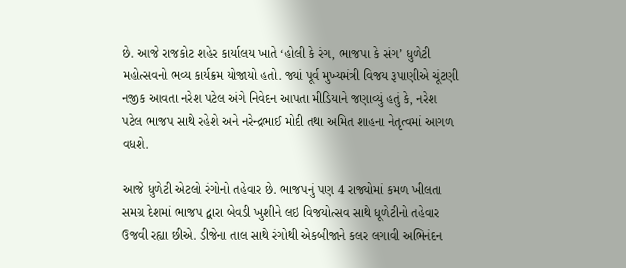છે. આજે રાજકોટ શહેર કાર્યાલય ખાતે ‘હોલી કે રંગ, ભાજપા કે સંગ’ ધુળેટી મહોત્સવનો ભવ્ય કાર્યક્રમ યોજાયો હતો. જ્યાં પૂર્વ મુખ્યમંત્રી વિજય રૂપાણીએ ચૂંટણી નજીક આવતા નરેશ પટેલ અંગે નિવેદન આપતા મીડિયાને જણાવ્યું હતું કે, નરેશ પટેલ ભાજપ સાથે રહેશે અને નરેન્દ્રભાઈ મોદી તથા અમિત શાહના નેતૃત્વમાં આગળ વધશે.

આજે ધુળેટી એટલો રંગોનો તહેવાર છે. ભાજપનું પણ 4 રાજ્યોમાં કમળ ખીલતા સમગ્ર દેશમાં ભાજપ દ્વારા બેવડી ખુશીને લઇ વિજયોત્સવ સાથે ધૂળેટીનો તહેવાર ઉજવી રહ્યા છીએ. ડીજેના તાલ સાથે રંગોથી એકબીજાને કલર લગાવી અભિનંદન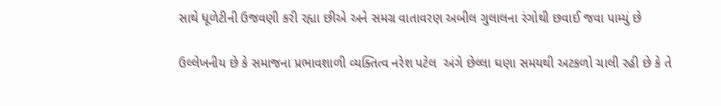સાથે ધૂળેટીની ઉજવણી કરી રહ્યા છીએ અને સમગ્ર વાતાવરણ અબીલ ગુલાલના રંગોથી છવાઈ જવા પામ્યું છે

ઉલ્લેખનીય છે કે સમાજના પ્રભાવશાળી વ્યક્તિત્વ નરેશ પટેલ  અંગે છેલ્લા ઘણા સમયથી અટકળો ચાલી રહી છે કે તે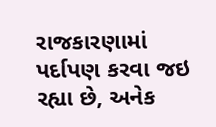રાજકારણામાં પર્દાપણ કરવા જઇ રહ્યા છે, અનેક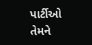પાર્ટીઓ તેમને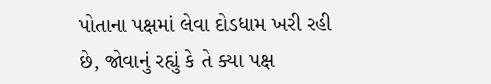પોતાના પક્ષમાં લેવા દોડધામ ખરી રહી છે, જોવાનું રહ્યું કે તે ક્યા પક્ષ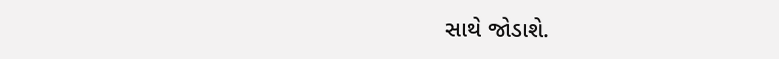સાથે જોડાશે.